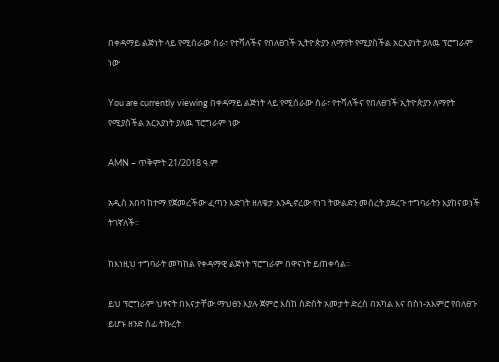በቀዳማይ ልጅነት ላይ የሚሰራው ስራ፣ የተሻለችና የበለፀገች ኢትዮጵያን ለማየት የሚያስችል አርአያነት ያለዉ ፕሮግራም ነው

You are currently viewing በቀዳማይ ልጅነት ላይ የሚሰራው ስራ፣ የተሻለችና የበለፀገች ኢትዮጵያን ለማየት የሚያስችል አርአያነት ያለዉ ፕሮግራም ነው

AMN – ጥቅምት 21/2018 ዓ.ም

አዲስ አበባ ከተማ የጀመረችው ፈጣን እድገት ዘለቄታ እንዲኖረው የነገ ትውልድን መሰረት ያደረጉ ተግባራትን እያከናወነች ትገኛለች፡፡

ከእነዚህ ተግባራት መካከል የቀዳማዊ ልጅነት ፕሮግራም በዋናነት ይጠቀሳል፡፡

ይህ ፕሮግራም ህፃናት በእናታቸው ማህፀን እያሉ ጀምሮ እስከ ስድስት አመታት ድረስ በአካል እና በስነ-አእምሮ የበለፀጉ ይሆኑ ዘንድ ሰፊ ትኩረት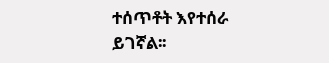ተሰጥቶት እየተሰራ ይገኛል፡፡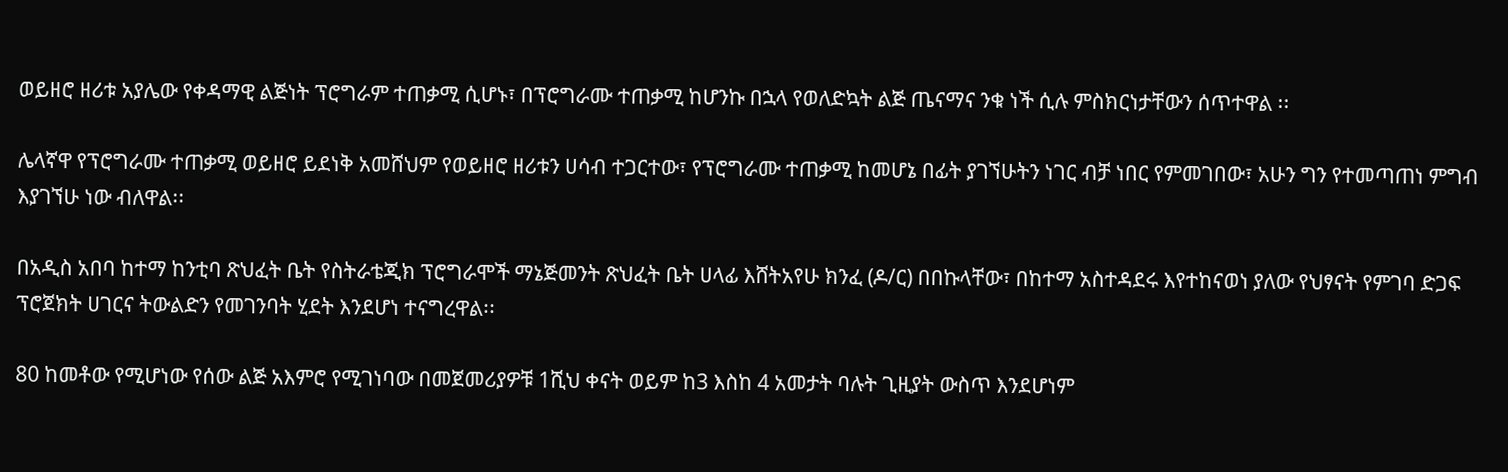ወይዘሮ ዘሪቱ አያሌው የቀዳማዊ ልጅነት ፕሮግራም ተጠቃሚ ሲሆኑ፣ በፕሮግራሙ ተጠቃሚ ከሆንኩ በኋላ የወለድኳት ልጅ ጤናማና ንቁ ነች ሲሉ ምስክርነታቸውን ሰጥተዋል ፡፡

ሌላኛዋ የፕሮግራሙ ተጠቃሚ ወይዘሮ ይደነቅ አመሸህም የወይዘሮ ዘሪቱን ሀሳብ ተጋርተው፣ የፕሮግራሙ ተጠቃሚ ከመሆኔ በፊት ያገኘሁትን ነገር ብቻ ነበር የምመገበው፣ አሁን ግን የተመጣጠነ ምግብ እያገኘሁ ነው ብለዋል፡፡

በአዲስ አበባ ከተማ ከንቲባ ጽህፈት ቤት የስትራቴጂክ ፕሮግራሞች ማኔጅመንት ጽህፈት ቤት ሀላፊ እሸትአየሁ ክንፈ (ዶ/ር) በበኩላቸው፣ በከተማ አስተዳደሩ እየተከናወነ ያለው የህፃናት የምገባ ድጋፍ ፕሮጀክት ሀገርና ትውልድን የመገንባት ሂደት እንደሆነ ተናግረዋል፡፡

80 ከመቶው የሚሆነው የሰው ልጅ አእምሮ የሚገነባው በመጀመሪያዎቹ 1ሺህ ቀናት ወይም ከ3 እስከ 4 አመታት ባሉት ጊዚያት ውስጥ እንደሆነም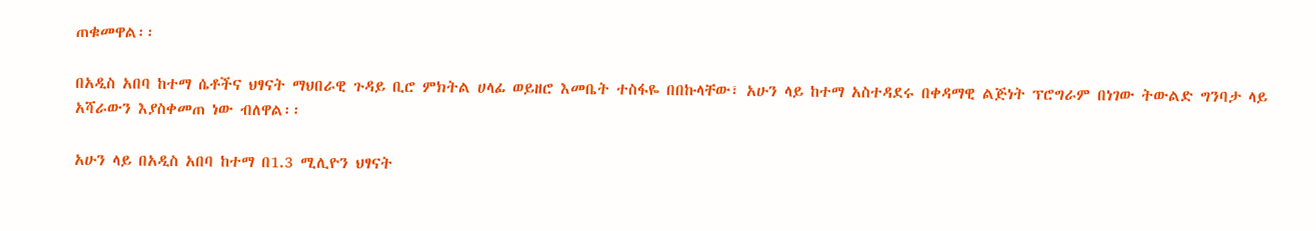ጠቁመዋል፡፡

በአዲስ አበባ ከተማ ሴቶችና ህፃናት ማህበራዊ ጉዳይ ቢሮ ምክትል ሀላፊ ወይዘሮ እመቤት ተስፋዬ በበኩላቸው፣ አሁን ላይ ከተማ አስተዳደሩ በቀዳማዊ ልጅነት ፕሮግራም በነገው ትውልድ ግንባታ ላይ አሻራውን እያስቀመጠ ነው ብለዋል፡፡

አሁን ላይ በአዲስ አበባ ከተማ በ1.3 ሚሊዮን ህፃናት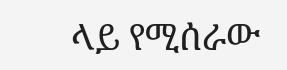ላይ የሚሰራው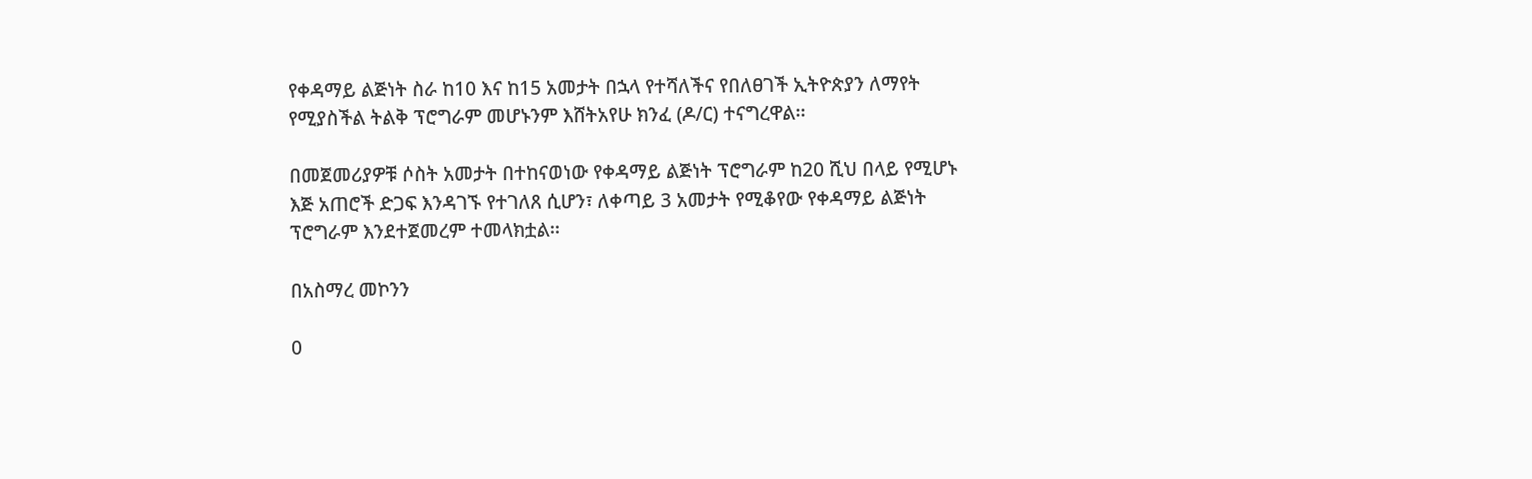የቀዳማይ ልጅነት ስራ ከ10 እና ከ15 አመታት በኋላ የተሻለችና የበለፀገች ኢትዮጵያን ለማየት የሚያስችል ትልቅ ፕሮግራም መሆኑንም እሸትአየሁ ክንፈ (ዶ/ር) ተናግረዋል፡፡

በመጀመሪያዎቹ ሶስት አመታት በተከናወነው የቀዳማይ ልጅነት ፕሮግራም ከ20 ሺህ በላይ የሚሆኑ እጅ አጠሮች ድጋፍ እንዳገኙ የተገለጸ ሲሆን፣ ለቀጣይ 3 አመታት የሚቆየው የቀዳማይ ልጅነት ፕሮግራም እንደተጀመረም ተመላክቷል፡፡

በአስማረ መኮንን

0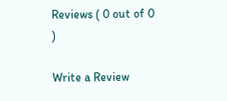Reviews ( 0 out of 0 )

Write a Review